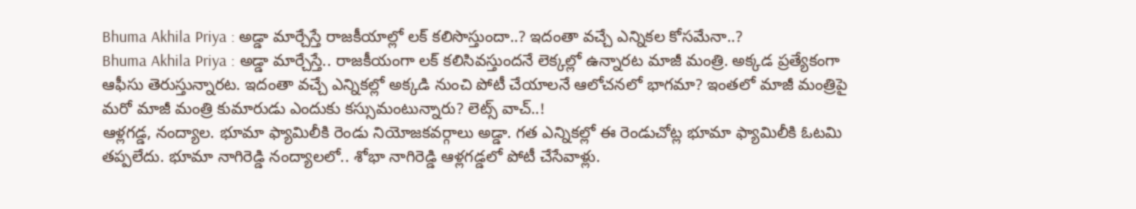Bhuma Akhila Priya : అడ్డా మార్చేస్తే రాజకీయాల్లో లక్ కలిసొస్తుందా..? ఇదంతా వచ్చే ఎన్నికల కోసమేనా..?
Bhuma Akhila Priya : అడ్డా మార్చేస్తే.. రాజకీయంగా లక్ కలిసివస్తుందనే లెక్కల్లో ఉన్నారట మాజీ మంత్రి. అక్కడ ప్రత్యేకంగా ఆఫీసు తెరుస్తున్నారట. ఇదంతా వచ్చే ఎన్నికల్లో అక్కడి నుంచి పోటీ చేయాలనే ఆలోచనలో భాగమా? ఇంతలో మాజీ మంత్రిపై మరో మాజీ మంత్రి కుమారుడు ఎందుకు కస్సుమంటున్నారు? లెట్స్ వాచ్..!
ఆళ్లగడ్డ, నంద్యాల. భూమా ఫ్యామిలీకి రెండు నియోజకవర్గాలు అడ్డా. గత ఎన్నికల్లో ఈ రెండుచోట్ల భూమా ఫ్యామిలీకి ఓటమి తప్పలేదు. భూమా నాగిరెడ్డి నంద్యాలలో.. శోభా నాగిరెడ్డి ఆళ్లగడ్డలో పోటీ చేసేవాళ్లు.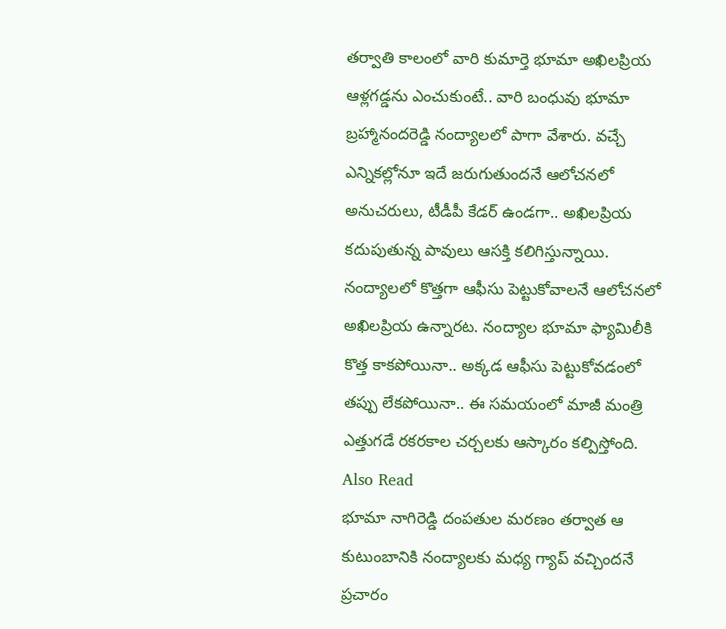తర్వాతి కాలంలో వారి కుమార్తె భూమా అఖిలప్రియ ఆళ్లగడ్డను ఎంచుకుంటే.. వారి బంధువు భూమా బ్రహ్మానందరెడ్డి నంద్యాలలో పాగా వేశారు. వచ్చే ఎన్నికల్లోనూ ఇదే జరుగుతుందనే ఆలోచనలో అనుచరులు, టీడీపీ కేడర్ ఉండగా.. అఖిలప్రియ కదుపుతున్న పావులు ఆసక్తి కలిగిస్తున్నాయి. నంద్యాలలో కొత్తగా ఆఫీసు పెట్టుకోవాలనే ఆలోచనలో అఖిలప్రియ ఉన్నారట. నంద్యాల భూమా ఫ్యామిలీకి కొత్త కాకపోయినా.. అక్కడ ఆఫీసు పెట్టుకోవడంలో తప్పు లేకపోయినా.. ఈ సమయంలో మాజీ మంత్రి ఎత్తుగడే రకరకాల చర్చలకు ఆస్కారం కల్పిస్తోంది.
Also Read
భూమా నాగిరెడ్డి దంపతుల మరణం తర్వాత ఆ కుటుంబానికి నంద్యాలకు మధ్య గ్యాప్ వచ్చిందనే ప్రచారం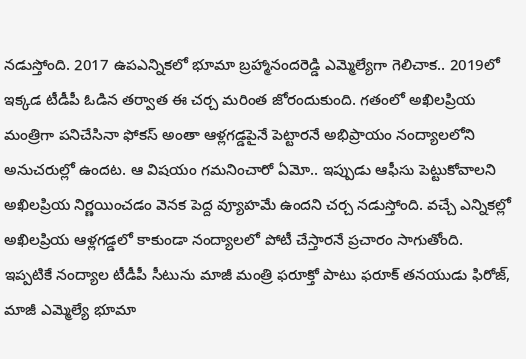నడుస్తోంది. 2017 ఉపఎన్నికలో భూమా బ్రహ్మానందరెడ్డి ఎమ్మెల్యేగా గెలిచాక.. 2019లో ఇక్కడ టీడీపీ ఓడిన తర్వాత ఈ చర్చ మరింత జోరందుకుంది. గతంలో అఖిలప్రియ మంత్రిగా పనిచేసినా ఫోకస్ అంతా ఆళ్లగడ్డపైనే పెట్టారనే అభిప్రాయం నంద్యాలలోని అనుచరుల్లో ఉందట. ఆ విషయం గమనించారో ఏమో.. ఇప్పుడు ఆఫీసు పెట్టుకోవాలని అఖిలప్రియ నిర్ణయించడం వెనక పెద్ద వ్యూహమే ఉందని చర్చ నడుస్తోంది. వచ్చే ఎన్నికల్లో అఖిలప్రియ ఆళ్లగడ్డలో కాకుండా నంద్యాలలో పోటీ చేస్తారనే ప్రచారం సాగుతోంది.
ఇప్పటికే నంద్యాల టీడీపీ సీటును మాజీ మంత్రి ఫరూక్తో పాటు ఫరూక్ తనయుడు ఫిరోజ్, మాజీ ఎమ్మెల్యే భూమా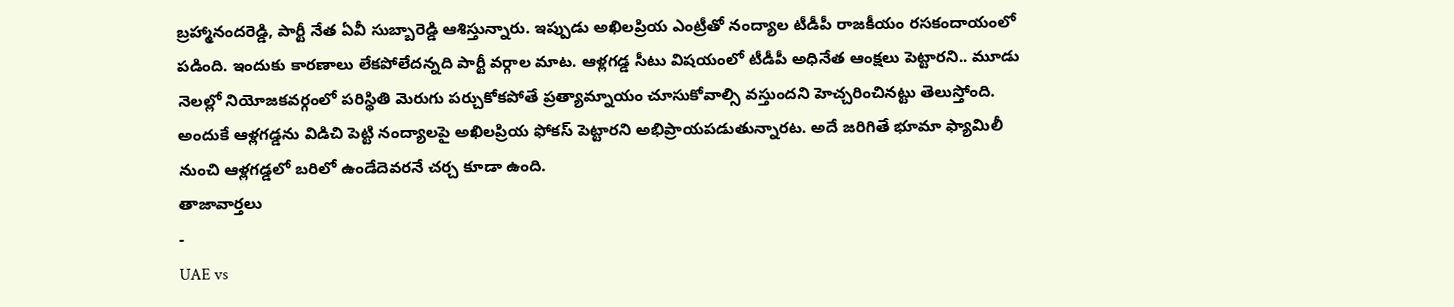బ్రహ్మానందరెడ్డి, పార్టీ నేత ఏవీ సుబ్బారెడ్డి ఆశిస్తున్నారు. ఇప్పుడు అఖిలప్రియ ఎంట్రీతో నంద్యాల టీడీపీ రాజకీయం రసకందాయంలో పడింది. ఇందుకు కారణాలు లేకపోలేదన్నది పార్టీ వర్గాల మాట. ఆళ్లగడ్డ సీటు విషయంలో టీడీపీ అధినేత ఆంక్షలు పెట్టారని.. మూడు నెలల్లో నియోజకవర్గంలో పరిస్థితి మెరుగు పర్చుకోకపోతే ప్రత్యామ్నాయం చూసుకోవాల్సి వస్తుందని హెచ్చరించినట్టు తెలుస్తోంది. అందుకే ఆళ్లగడ్డను విడిచి పెట్టి నంద్యాలపై అఖిలప్రియ ఫోకస్ పెట్టారని అభిప్రాయపడుతున్నారట. అదే జరిగితే భూమా ఫ్యామిలీ నుంచి ఆళ్లగడ్డలో బరిలో ఉండేదెవరనే చర్చ కూడా ఉంది.
తాజావార్తలు
-
UAE vs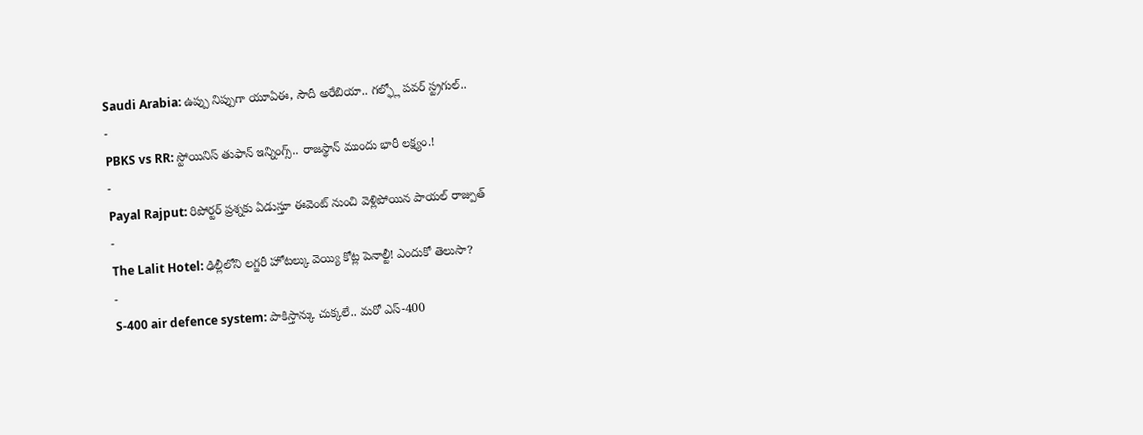Saudi Arabia: ఉప్పు నిప్పుగా యూఏఈ, సౌదీ అరేబియా.. గల్ఫ్లో పవర్ స్ట్రగుల్..
-
PBKS vs RR: స్టోయినిస్ తుఫాన్ ఇన్నింగ్స్.. రాజస్థాన్ ముందు భారీ లక్ష్యం.!
-
Payal Rajput: రిపోర్టర్ ప్రశ్నకు ఏడుస్తూ ఈవెంట్ నుంచి వెళ్లిపోయిన పాయల్ రాజ్పుత్
-
The Lalit Hotel: ఢిల్లీలోని లగ్జరీ హోటల్కు వెయ్యి కోట్ల పెనాల్టీ! ఎందుకో తెలుసా?
-
S-400 air defence system: పాకిస్తాన్కు చుక్కలే.. మరో ఎస్-400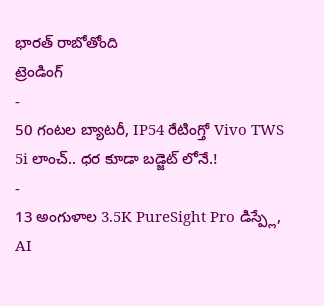భారత్ రాబోతోంది
ట్రెండింగ్
-
50 గంటల బ్యాటరీ, IP54 రేటింగ్తో Vivo TWS 5i లాంచ్.. ధర కూడా బడ్జెట్ లోనే.!
-
13 అంగుళాల 3.5K PureSight Pro డిస్ప్లే, AI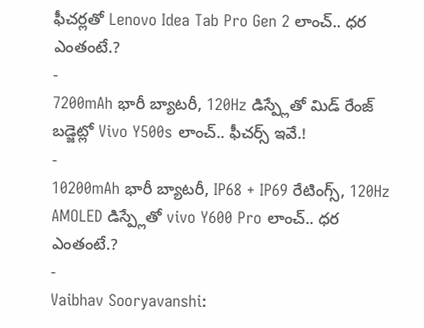ఫీచర్లతో Lenovo Idea Tab Pro Gen 2 లాంచ్.. ధర ఎంతంటే.?
-
7200mAh భారీ బ్యాటరీ, 120Hz డిస్ప్లేతో మిడ్ రేంజ్ బడ్జెట్లో Vivo Y500s లాంచ్.. ఫీచర్స్ ఇవే.!
-
10200mAh భారీ బ్యాటరీ, IP68 + IP69 రేటింగ్స్, 120Hz AMOLED డిస్ప్లేతో vivo Y600 Pro లాంచ్.. ధర ఎంతంటే.?
-
Vaibhav Sooryavanshi: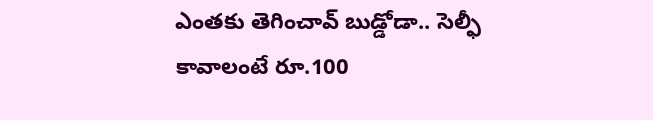ఎంతకు తెగించావ్ బుడ్డోడా.. సెల్ఫీ కావాలంటే రూ.100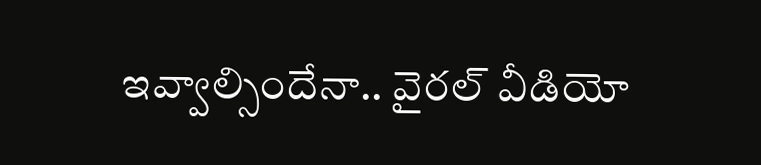ఇవ్వాల్సిందేనా.. వైరల్ వీడియో